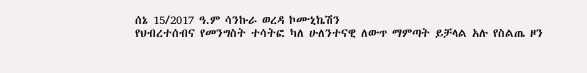ሰኔ 15/2017 ዓ.ም ሳንኩራ ወረዳ ኮሙኒኬሽን
የህብረተሰብና የመንግስት ተሳትፎ ካለ ሁለንተናዊ ለውጥ ማምጣት ይቻላል አሉ የስልጤ ዞን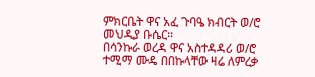ምክርቤት ዋና አፈ ጉባዔ ክብርት ወ/ሮ መህዲያ ቡሴር፡፡
በሳንኩራ ወረዳ ዋና አስተዳዳሪ ወ/ሮ ተሚማ ሙዴ በበኩላቸው ዛሬ ለምረቃ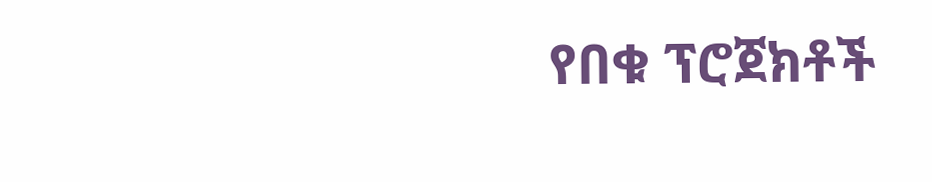የበቁ ፕሮጀክቶች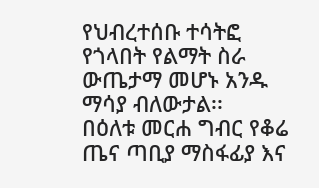የህብረተሰቡ ተሳትፎ የጎላበት የልማት ስራ ውጤታማ መሆኑ አንዱ ማሳያ ብለውታል፡፡
በዕለቱ መርሐ ግብር የቆሬ ጤና ጣቢያ ማስፋፊያ እና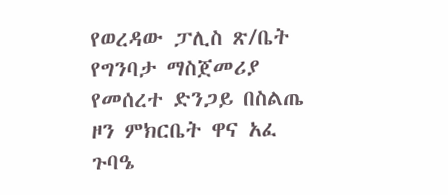የወረዳው ፓሊስ ጽ/ቤት የግንባታ ማስጀመሪያ የመሰረተ ድንጋይ በስልጤ ዞን ምክርቤት ዋና አፈ ጉባዔ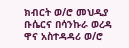ክብርት ወ/ሮ መህዲያ ቡሴርና በሳንኩራ ወረዳ ዋና አስተዳዳሪ ወ/ሮ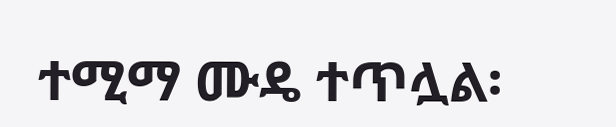ተሚማ ሙዴ ተጥሏል፡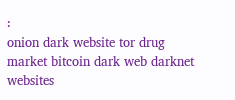፡
onion dark website tor drug market bitcoin dark web darknet websites